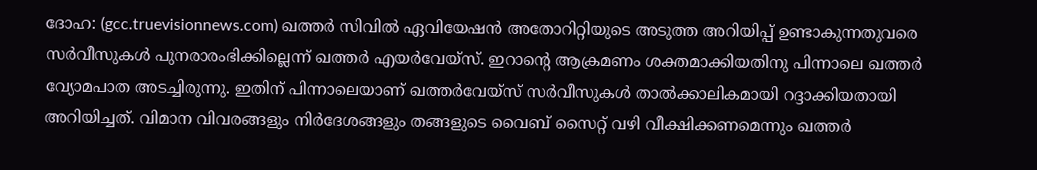ദോഹ: (gcc.truevisionnews.com) ഖത്തർ സിവിൽ ഏവിയേഷൻ അതോറിറ്റിയുടെ അടുത്ത അറിയിപ്പ് ഉണ്ടാകുന്നതുവരെ സർവീസുകൾ പുനരാരംഭിക്കില്ലെന്ന് ഖത്തർ എയർവേയ്സ്. ഇറാന്റെ ആക്രമണം ശക്തമാക്കിയതിനു പിന്നാലെ ഖത്തർ വ്യോമപാത അടച്ചിരുന്നു. ഇതിന് പിന്നാലെയാണ് ഖത്തർവേയ്സ് സർവീസുകൾ താൽക്കാലികമായി റദ്ദാക്കിയതായി അറിയിച്ചത്. വിമാന വിവരങ്ങളും നിർദേശങ്ങളും തങ്ങളുടെ വൈബ് സൈറ്റ് വഴി വീക്ഷിക്കണമെന്നും ഖത്തർ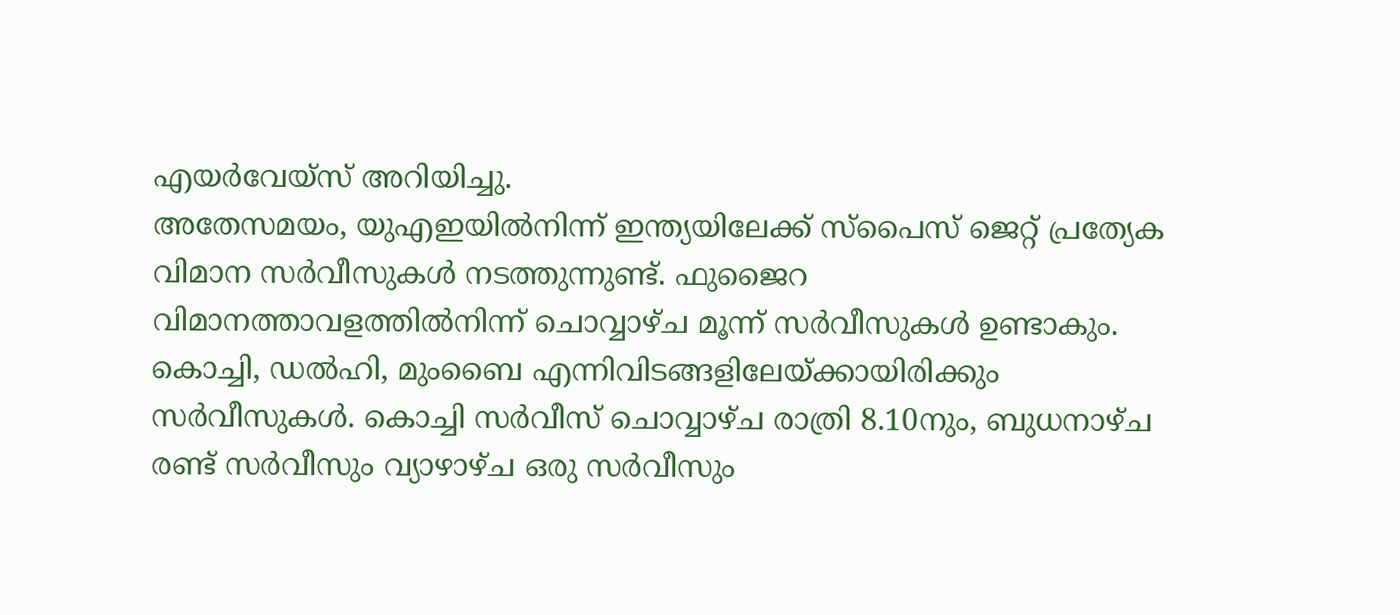എയർവേയ്സ് അറിയിച്ചു.
അതേസമയം, യുഎഇയിൽനിന്ന് ഇന്ത്യയിലേക്ക് സ്പൈസ് ജെറ്റ് പ്രത്യേക വിമാന സർവീസുകൾ നടത്തുന്നുണ്ട്. ഫുജൈറ വിമാനത്താവളത്തിൽനിന്ന് ചൊവ്വാഴ്ച മൂന്ന് സർവീസുകൾ ഉണ്ടാകും. കൊച്ചി, ഡൽഹി, മുംബൈ എന്നിവിടങ്ങളിലേയ്ക്കായിരിക്കും സർവീസുകൾ. കൊച്ചി സർവീസ് ചൊവ്വാഴ്ച രാത്രി 8.10നും, ബുധനാഴ്ച രണ്ട് സർവീസും വ്യാഴാഴ്ച ഒരു സർവീസും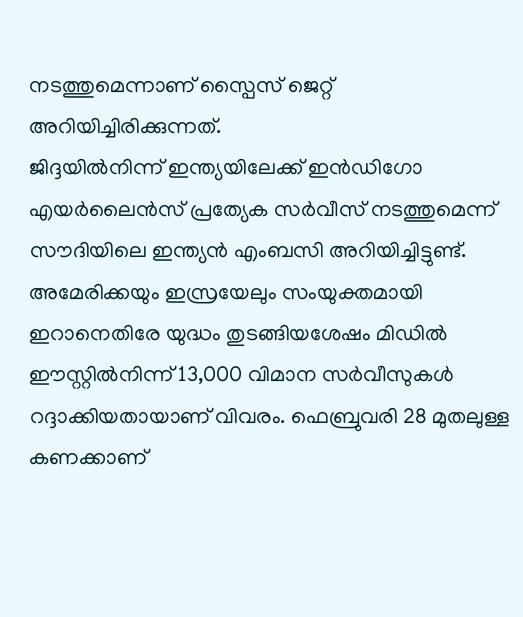നടത്തുമെന്നാണ് സ്പൈസ് ജെറ്റ് അറിയിച്ചിരിക്കുന്നത്.
ജിദ്ദയിൽനിന്ന് ഇന്ത്യയിലേക്ക് ഇൻഡിഗോ എയർലൈൻസ് പ്രത്യേക സർവീസ് നടത്തുമെന്ന് സൗദിയിലെ ഇന്ത്യൻ എംബസി അറിയിച്ചിട്ടുണ്ട്. അമേരിക്കയും ഇസ്രയേലും സംയുക്തമായി ഇറാനെതിരേ യുദ്ധം തുടങ്ങിയശേഷം മിഡിൽ ഈസ്റ്റിൽനിന്ന് 13,000 വിമാന സർവീസുകൾ റദ്ദാക്കിയതായാണ് വിവരം. ഫെബ്രുവരി 28 മുതലുള്ള കണക്കാണ്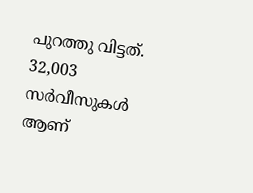പുറത്തു വിട്ടത്. 32,003 സർവീസുകൾ ആണ്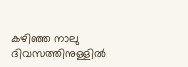കഴിഞ്ഞ നാലു ദിവസത്തിനുള്ളിൽ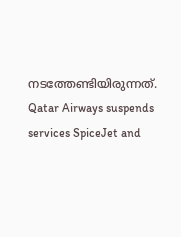നടത്തേണ്ടിയിരുന്നത്.
Qatar Airways suspends services SpiceJet and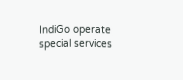IndiGo operate special services